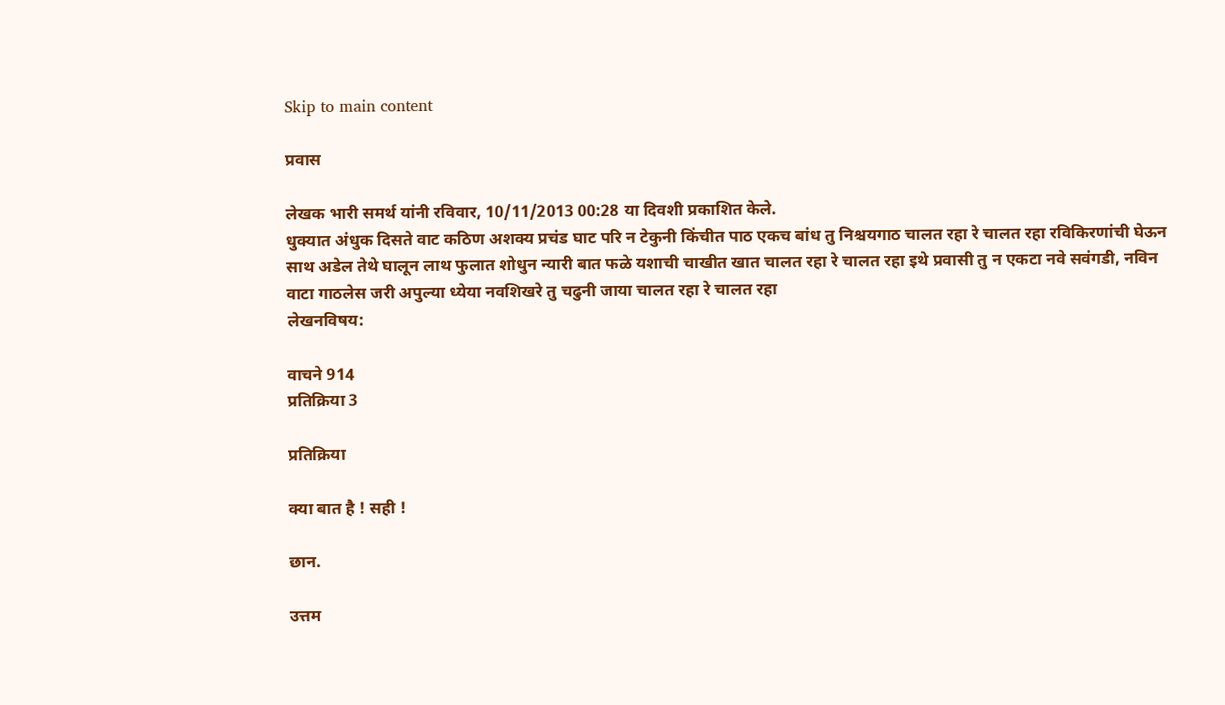Skip to main content

प्रवास

लेखक भारी समर्थ यांनी रविवार, 10/11/2013 00:28 या दिवशी प्रकाशित केले.
धुक्यात अंधुक दिसते वाट कठिण अशक्य प्रचंड घाट परि न टेकुनी किंचीत पाठ एकच बांध तु निश्चयगाठ चालत रहा रे चालत रहा रविकिरणांची घेऊन साथ अडेल तेथे घालून लाथ फुलात शोधुन न्यारी बात फळे यशाची चाखीत खात चालत रहा रे चालत रहा इथे प्रवासी तु न एकटा नवे सवंगडी, नविन वाटा गाठलेस जरी अपुल्या ध्येया नवशिखरे तु चढुनी जाया चालत रहा रे चालत रहा
लेखनविषय:

वाचने 914
प्रतिक्रिया 3

प्रतिक्रिया

क्या बात है ! सही !

छान.

उत्तम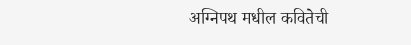अग्निपथ मधील कवितेची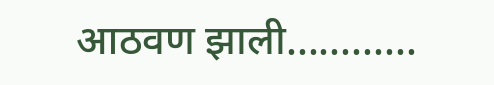आठवण झाली............